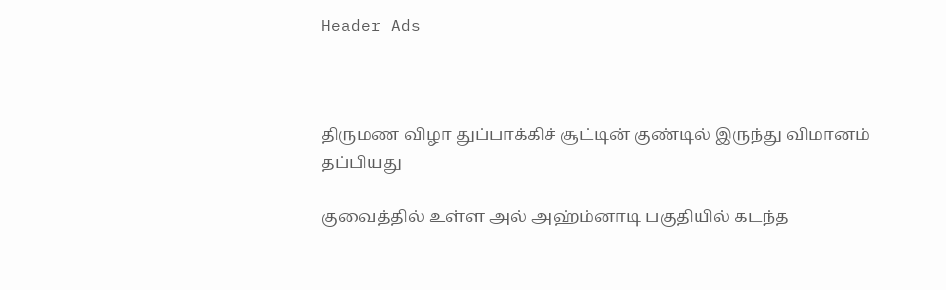Header Ads



திருமண விழா துப்பாக்கிச் சூட்டின் குண்டில் இருந்து விமானம் தப்பியது

குவைத்தில் உள்ள அல் அஹ்ம்னாடி பகுதியில் கடந்த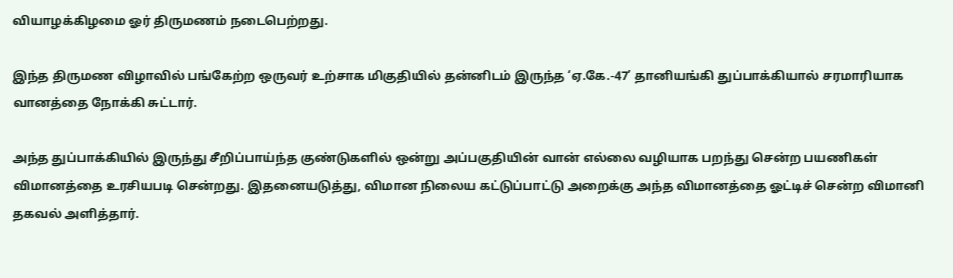வியாழக்கிழமை ஓர் திருமணம் நடைபெற்றது.

இந்த திருமண விழாவில் பங்கேற்ற ஒருவர் உற்சாக மிகுதியில் தன்னிடம் இருந்த ‘ஏ.கே.-47’ தானியங்கி துப்பாக்கியால் சரமாரியாக வானத்தை நோக்கி சுட்டார்.

அந்த துப்பாக்கியில் இருந்து சீறிப்பாய்ந்த குண்டுகளில் ஒன்று அப்பகுதியின் வான் எல்லை வழியாக பறந்து சென்ற பயணிகள் விமானத்தை உரசியபடி சென்றது. இதனையடுத்து, விமான நிலைய கட்டுப்பாட்டு அறைக்கு அந்த விமானத்தை ஓட்டிச் சென்ற விமானி தகவல் அளித்தார்.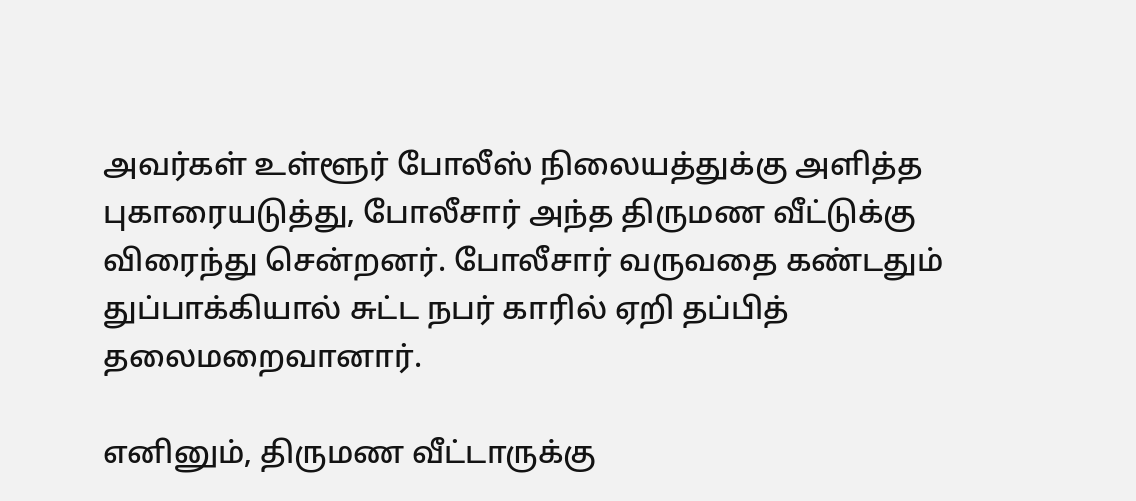அவர்கள் உள்ளூர் போலீஸ் நிலையத்துக்கு அளித்த புகாரையடுத்து, போலீசார் அந்த திருமண வீட்டுக்கு விரைந்து சென்றனர். போலீசார் வருவதை கண்டதும் துப்பாக்கியால் சுட்ட நபர் காரில் ஏறி தப்பித் தலைமறைவானார்.

எனினும், திருமண வீட்டாருக்கு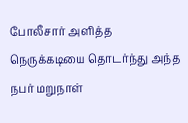போலீசார் அளித்த நெருக்கடியை தொடர்ந்து அந்த நபர் மறுநாள்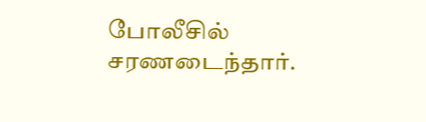போலீசில் சரணடைந்தார்.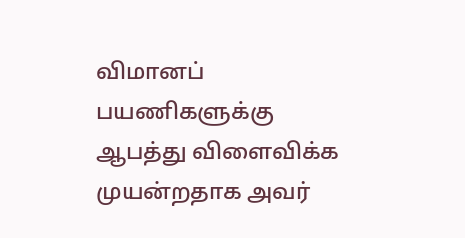விமானப் பயணிகளுக்கு ஆபத்து விளைவிக்க முயன்றதாக அவர்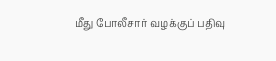மீது போலீசார் வழக்குப் பதிவு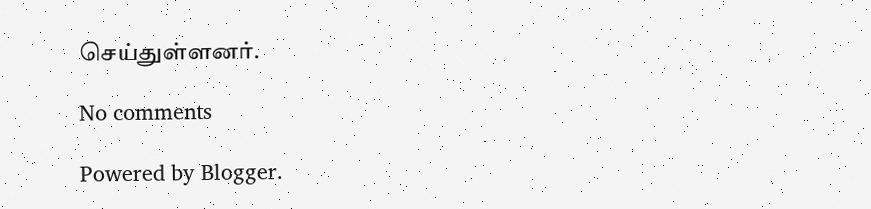செய்துள்ளனர்.

No comments

Powered by Blogger.